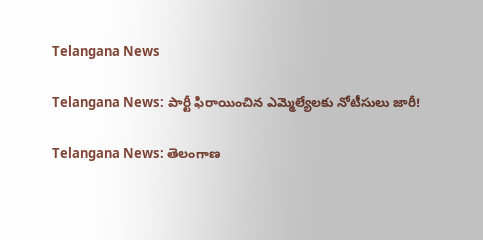Telangana News

Telangana News: పార్టీ ఫిరాయించిన ఎమ్మెల్యేలకు నోటీసులు జారీ!

Telangana News: తెలంగాణ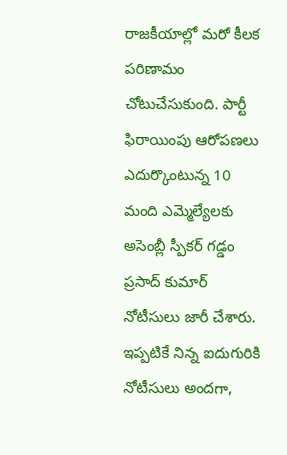రాజకీయాల్లో మరో కీలక పరిణామం చోటుచేసుకుంది. పార్టీ ఫిరాయింపు ఆరోపణలు ఎదుర్కొంటున్న 10 మంది ఎమ్మెల్యేలకు అసెంబ్లీ స్పీకర్‌ గడ్డం ప్రసాద్‌ కుమార్‌ నోటీసులు జారీ చేశారు. ఇప్పటికే నిన్న ఐదుగురికి నోటీసులు అందగా,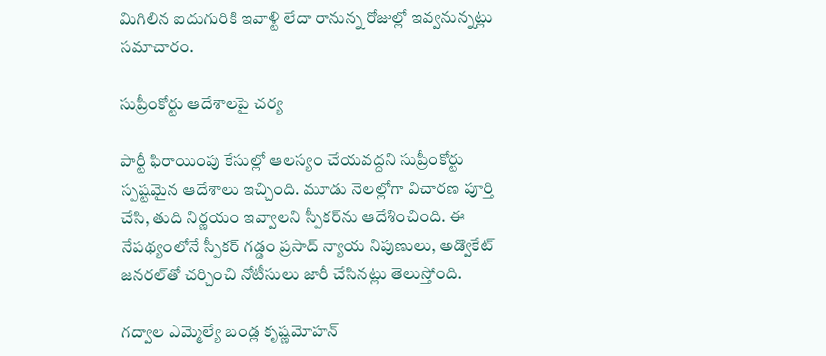మిగిలిన ఐదుగురికి ఇవాళ్టి లేదా రానున్న రోజుల్లో ఇవ్వనున్నట్లు సమాచారం.

సుప్రీంకోర్టు ఆదేశాలపై చర్య

పార్టీ ఫిరాయింపు కేసుల్లో ఆలస్యం చేయవద్దని సుప్రీంకోర్టు స్పష్టమైన ఆదేశాలు ఇచ్చింది. మూడు నెలల్లోగా విచారణ పూర్తి చేసి, తుది నిర్ణయం ఇవ్వాలని స్పీకర్‌ను ఆదేశించింది. ఈ నేపథ్యంలోనే స్పీకర్‌ గడ్డం ప్రసాద్‌ న్యాయ నిపుణులు, అడ్వొకేట్‌ జనరల్‌తో చర్చించి నోటీసులు జారీ చేసినట్లు తెలుస్తోంది.

గద్వాల ఎమ్మెల్యే బండ్ల కృష్ణమోహన్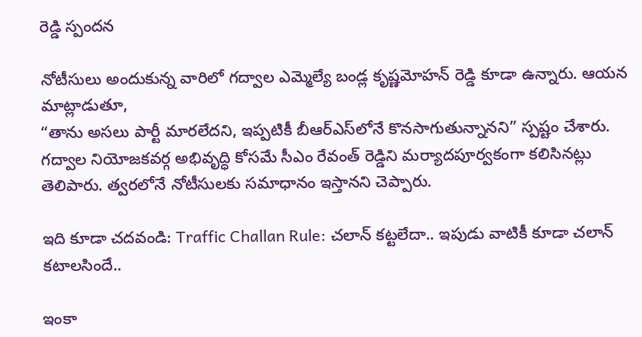రెడ్డి స్పందన

నోటీసులు అందుకున్న వారిలో గద్వాల ఎమ్మెల్యే బండ్ల కృష్ణమోహన్ రెడ్డి కూడా ఉన్నారు. ఆయన మాట్లాడుతూ,
“తాను అసలు పార్టీ మారలేదని, ఇప్పటికీ బీఆర్‌ఎస్‌లోనే కొనసాగుతున్నానని” స్పష్టం చేశారు. గద్వాల నియోజకవర్గ అభివృద్ధి కోసమే సీఎం రేవంత్ రెడ్డిని మర్యాదపూర్వకంగా కలిసినట్లు తెలిపారు. త్వరలోనే నోటీసులకు సమాధానం ఇస్తానని చెప్పారు.

ఇది కూడా చదవండి: Traffic Challan Rule: చలాన్‌ కట్టలేదా.. ఇపుడు వాటికీ కూడా చలాన్‌ కటాలసిందే..

ఇంకా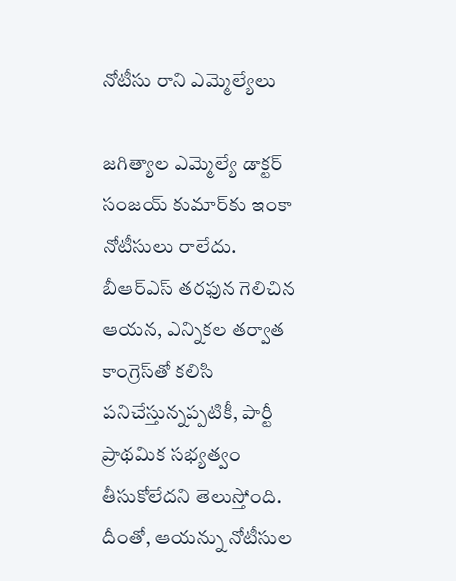నోటీసు రాని ఎమ్మెల్యేలు

జగిత్యాల ఎమ్మెల్యే డాక్టర్ సంజయ్‌ కుమార్‌కు ఇంకా నోటీసులు రాలేదు. బీఆర్‌ఎస్‌ తరఫున గెలిచిన ఆయన, ఎన్నికల తర్వాత కాంగ్రెస్‌తో కలిసి పనిచేస్తున్నప్పటికీ, పార్టీ ప్రాథమిక సభ్యత్వం తీసుకోలేదని తెలుస్తోంది. దీంతో, ఆయన్ను నోటీసుల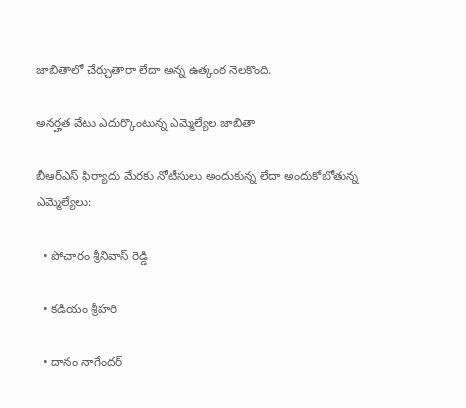జాబితాలో చేర్చుతారా లేదా అన్న ఉత్కంఠ నెలకొంది.

అనర్హత వేటు ఎదుర్కొంటున్న ఎమ్మెల్యేల జాబితా

బీఆర్‌ఎస్‌ ఫిర్యాదు మేరకు నోటీసులు అందుకున్న లేదా అందుకోబోతున్న ఎమ్మెల్యేలు:

  • పోచారం శ్రీనివాస్ రెడ్డి

  • కడియం శ్రీహరి

  • దానం నాగేందర్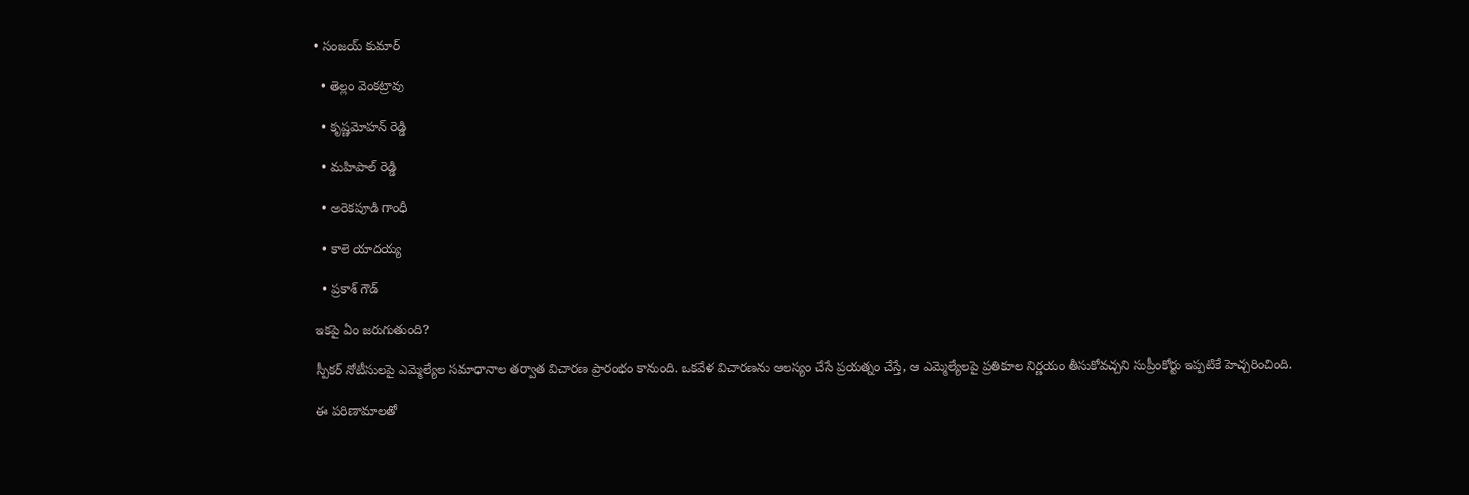• సంజయ్‌ కుమార్

  • తెల్లం వెంకట్రావు

  • కృష్ణమోహన్ రెడ్డి

  • మహిపాల్ రెడ్డి

  • అరెకపూడి గాంధీ

  • కాలె యాదయ్య

  • ప్రకాశ్ గౌడ్

ఇకపై ఏం జరుగుతుంది?

స్పీకర్‌ నోటీసులపై ఎమ్మెల్యేల సమాధానాల తర్వాత విచారణ ప్రారంభం కానుంది. ఒకవేళ విచారణను ఆలస్యం చేసే ప్రయత్నం చేస్తే, ఆ ఎమ్మెల్యేలపై ప్రతికూల నిర్ణయం తీసుకోవచ్చని సుప్రీంకోర్టు ఇప్పటికే హెచ్చరించింది.

ఈ పరిణామాలతో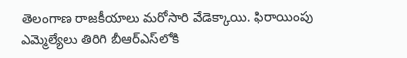తెలంగాణ రాజకీయాలు మరోసారి వేడెక్కాయి. ఫిరాయింపు ఎమ్మెల్యేలు తిరిగి బీఆర్‌ఎస్‌లోకి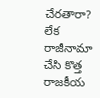చేరతారా? లేక రాజీనామా చేసి కొత్త రాజకీయ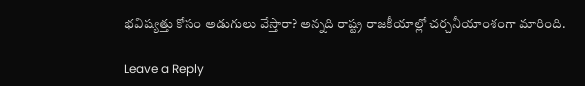భవిష్యత్తు కోసం అడుగులు వేస్తారా? అన్నది రాష్ట్ర రాజకీయాల్లో చర్చనీయాంశంగా మారింది.

Leave a Reply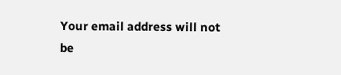Your email address will not be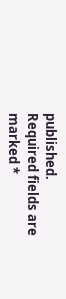published. Required fields are marked *